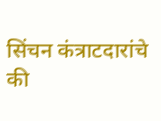सिंचन कंत्राटदारांचे की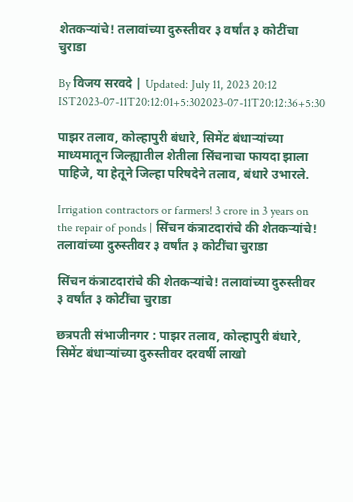शेतकऱ्यांचे! तलावांच्या दुरुस्तीवर ३ वर्षांत ३ कोटींचा चुराडा

By विजय सरवदे | Updated: July 11, 2023 20:12 IST2023-07-11T20:12:01+5:302023-07-11T20:12:36+5:30

पाझर तलाव, कोल्हापुरी बंधारे, सिमेंट बंधाऱ्यांच्या माध्यमातून जिल्ह्यातील शेतीला सिंचनाचा फायदा झाला पाहिजे, या हेतूने जिल्हा परिषदेने तलाव, बंधारे उभारले.

Irrigation contractors or farmers! 3 crore in 3 years on the repair of ponds | सिंचन कंत्राटदारांचे की शेतकऱ्यांचे! तलावांच्या दुरुस्तीवर ३ वर्षांत ३ कोटींचा चुराडा

सिंचन कंत्राटदारांचे की शेतकऱ्यांचे! तलावांच्या दुरुस्तीवर ३ वर्षांत ३ कोटींचा चुराडा

छत्रपती संभाजीनगर : पाझर तलाव, कोल्हापुरी बंधारे, सिमेंट बंधाऱ्यांच्या दुरुस्तीवर दरवर्षी लाखो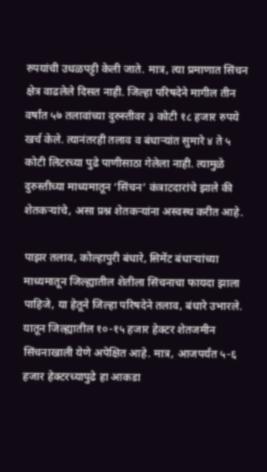रुपयांची उधळपट्टी केली जाते. मात्र, त्या प्रमाणात सिंचन क्षेत्र वाढलेले दिसत नाही. जिल्हा परिषदेने मागील तीन वर्षांत ५७ तलावांच्या दुरुस्तीवर ३ कोटी १८ हजार रुपये खर्च केले. त्यानंतरही तलाव व बंधाऱ्यांत सुमारे ४ ते ५ कोटी लिटरच्या पुढे पाणीसाठा गेलेला नाही. त्यामुळे दुरुस्तीच्या माध्यमातून ‘सिंचन’ कंत्राटदारांचे झाले की शेतकऱ्यांचे, असा प्रश्न शेतकऱ्यांना अस्वस्थ करीत आहे.

पाझर तलाव, कोल्हापुरी बंधारे, सिमेंट बंधाऱ्यांच्या माध्यमातून जिल्ह्यातील शेतीला सिंचनाचा फायदा झाला पाहिजे, या हेतूने जिल्हा परिषदेने तलाव, बंधारे उभारले. यातून जिल्ह्यातील १०-१५ हजार हेक्टर शेतजमीन सिंचनाखाली येणे अपेक्षित आहे. मात्र, आजपर्यंत ५-६ हजार हेक्टरच्यापुढे हा आकडा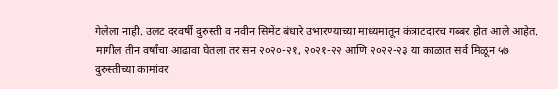गेलेला नाही. उलट दरवर्षी दुरुस्ती व नवीन सिमेंट बंधारे उभारण्याच्या माध्यमातून कंत्राटदारच गब्बर होत आले आहेत. मागील तीन वर्षांचा आढावा घेतला तर सन २०२०-२१, २०२१-२२ आणि २०२२-२३ या काळात सर्व मिळून ५७ दुरुस्तीच्या कामांवर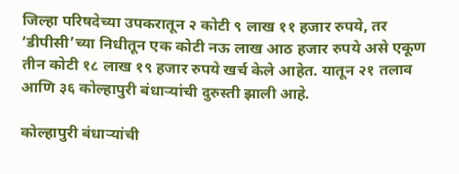जिल्हा परिषदेच्या उपकरातून २ कोटी ९ लाख ११ हजार रुपये, तर ‘डीपीसी’च्या निधीतून एक कोटी नऊ लाख आठ हजार रुपये असे एकूण तीन कोटी १८ लाख १९ हजार रुपये खर्च केले आहेत. यातून २१ तलाव आणि ३६ कोल्हापुरी बंधाऱ्यांची दुरुस्ती झाली आहे.

कोल्हापुरी बंधाऱ्यांची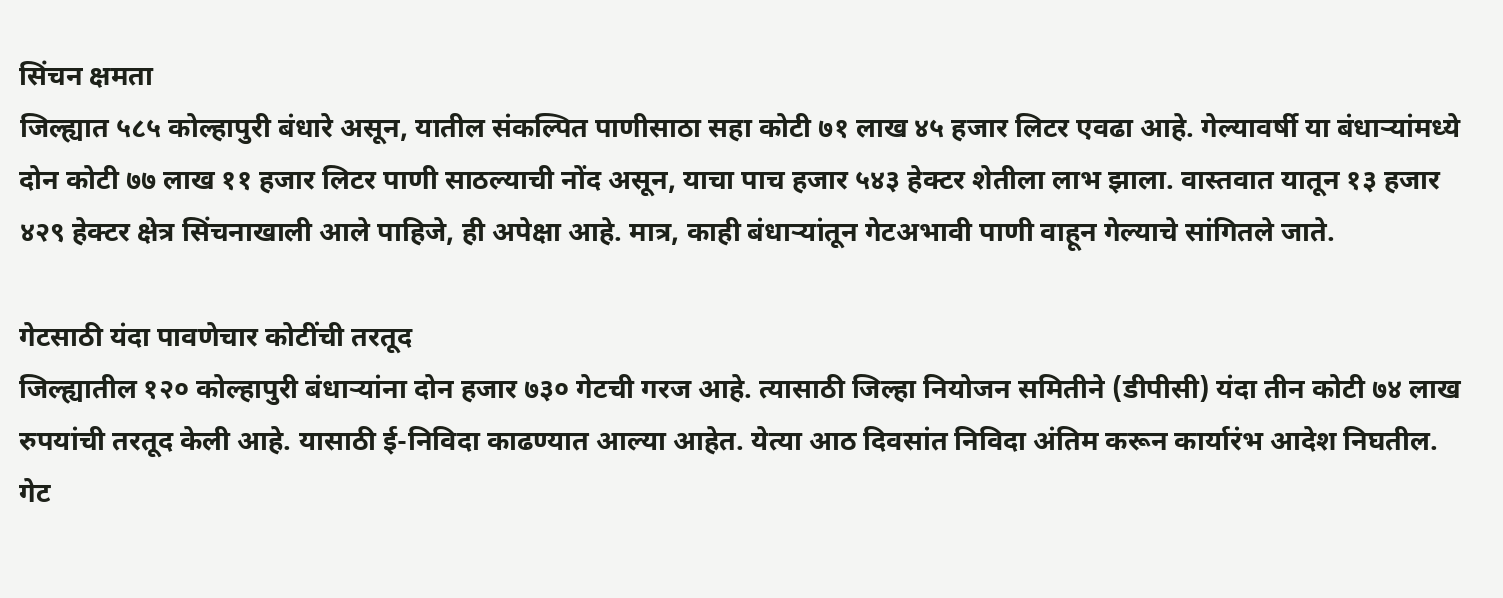सिंचन क्षमता
जिल्ह्यात ५८५ कोल्हापुरी बंधारे असून, यातील संकल्पित पाणीसाठा सहा कोटी ७१ लाख ४५ हजार लिटर एवढा आहे. गेल्यावर्षी या बंधाऱ्यांमध्ये दोन कोटी ७७ लाख ११ हजार लिटर पाणी साठल्याची नोंद असून, याचा पाच हजार ५४३ हेक्टर शेतीला लाभ झाला. वास्तवात यातून १३ हजार ४२९ हेक्टर क्षेत्र सिंचनाखाली आले पाहिजे, ही अपेक्षा आहे. मात्र, काही बंधाऱ्यांतून गेटअभावी पाणी वाहून गेल्याचे सांगितले जाते.

गेटसाठी यंदा पावणेचार कोटींची तरतूद
जिल्ह्यातील १२० कोल्हापुरी बंधाऱ्यांना दोन हजार ७३० गेटची गरज आहे. त्यासाठी जिल्हा नियोजन समितीने (डीपीसी) यंदा तीन कोटी ७४ लाख रुपयांची तरतूद केली आहे. यासाठी ई-निविदा काढण्यात आल्या आहेत. येत्या आठ दिवसांत निविदा अंतिम करून कार्यारंभ आदेश निघतील. गेट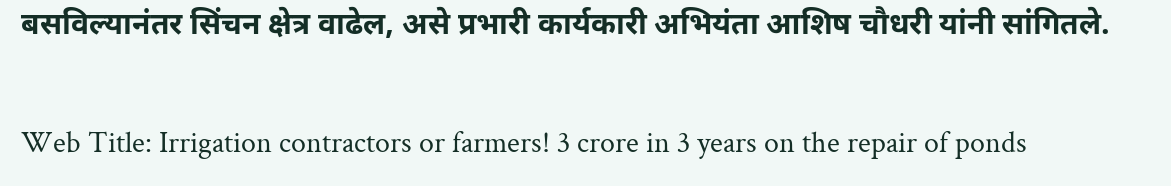बसविल्यानंतर सिंचन क्षेत्र वाढेल, असे प्रभारी कार्यकारी अभियंता आशिष चौधरी यांनी सांगितले.

Web Title: Irrigation contractors or farmers! 3 crore in 3 years on the repair of ponds